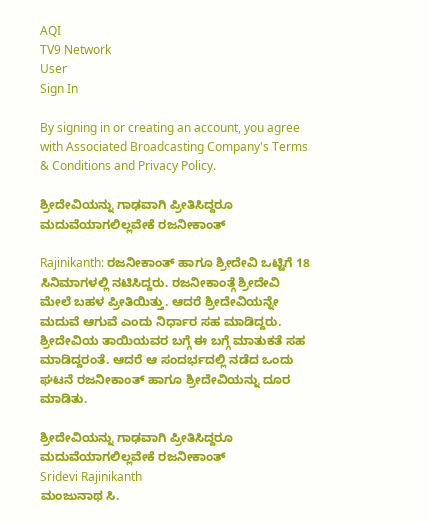AQI
TV9 Network
User
Sign In

By signing in or creating an account, you agree with Associated Broadcasting Company's Terms & Conditions and Privacy Policy.

ಶ್ರೀದೇವಿಯನ್ನು ಗಾಢವಾಗಿ ಪ್ರೀತಿಸಿದ್ದರೂ ಮದುವೆಯಾಗಲಿಲ್ಲವೇಕೆ ರಜನೀಕಾಂತ್

Rajinikanth: ರಜನೀಕಾಂತ್ ಹಾಗೂ ಶ್ರೀದೇವಿ ಒಟ್ಟಿಗೆ 18 ಸಿನಿಮಾಗಳಲ್ಲಿ ನಟಿಸಿದ್ದರು. ರಜನೀಕಾಂತ್ಗೆ ಶ್ರೀದೇವಿ ಮೇಲೆ ಬಹಳ ಪ್ರೀತಿಯಿತ್ತು. ಆದರೆ ಶ್ರೀದೇವಿಯನ್ನೇ ಮದುವೆ ಆಗುವೆ ಎಂದು ನಿರ್ಧಾರ ಸಹ ಮಾಡಿದ್ದರು. ಶ್ರೀದೇವಿಯ ತಾಯಿಯವರ ಬಗ್ಗೆ ಈ ಬಗ್ಗೆ ಮಾತುಕತೆ ಸಹ ಮಾಡಿದ್ದರಂತೆ. ಆದರೆ ಆ ಸಂದರ್ಭದಲ್ಲಿ ನಡೆದ ಒಂದು ಘಟನೆ ರಜನೀಕಾಂತ್ ಹಾಗೂ ಶ್ರೀದೇವಿಯನ್ನು ದೂರ ಮಾಡಿತು.

ಶ್ರೀದೇವಿಯನ್ನು ಗಾಢವಾಗಿ ಪ್ರೀತಿಸಿದ್ದರೂ ಮದುವೆಯಾಗಲಿಲ್ಲವೇಕೆ ರಜನೀಕಾಂತ್
Sridevi Rajinikanth
ಮಂಜುನಾಥ ಸಿ.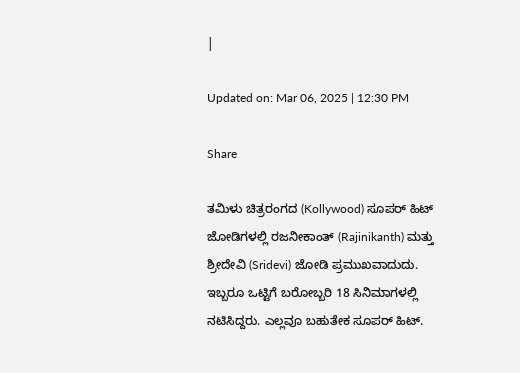|

Updated on: Mar 06, 2025 | 12:30 PM

Share

ತಮಿಳು ಚಿತ್ರರಂಗದ (Kollywood) ಸೂಪರ್ ಹಿಟ್ ಜೋಡಿಗಳಲ್ಲಿ ರಜನೀಕಾಂತ್ (Rajinikanth) ಮತ್ತು ಶ್ರೀದೇವಿ (Sridevi) ಜೋಡಿ ಪ್ರಮುಖವಾದುದು. ಇಬ್ಬರೂ ಒಟ್ಟಿಗೆ ಬರೋಬ್ಬರಿ 18 ಸಿನಿಮಾಗಳಲ್ಲಿ ನಟಿಸಿದ್ದರು. ಎಲ್ಲವೂ ಬಹುತೇಕ ಸೂಪರ್ ಹಿಟ್.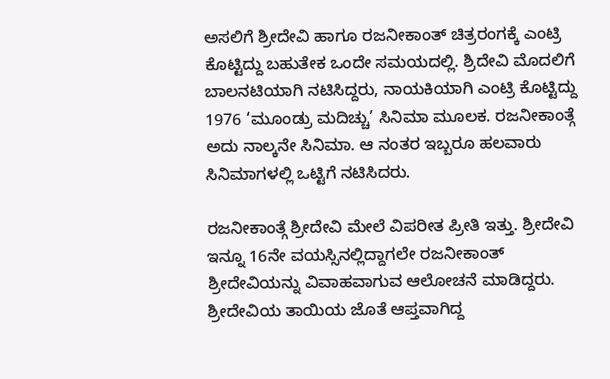ಅಸಲಿಗೆ ಶ್ರೀದೇವಿ ಹಾಗೂ ರಜನೀಕಾಂತ್ ಚಿತ್ರರಂಗಕ್ಕೆ ಎಂಟ್ರಿ ಕೊಟ್ಟಿದ್ದು ಬಹುತೇಕ ಒಂದೇ ಸಮಯದಲ್ಲಿ. ಶ್ರಿದೇವಿ ಮೊದಲಿಗೆ ಬಾಲನಟಿಯಾಗಿ ನಟಿಸಿದ್ದರು, ನಾಯಕಿಯಾಗಿ ಎಂಟ್ರಿ ಕೊಟ್ಟಿದ್ದು 1976 ‘ಮೂಂಡ್ರು ಮದಿಚ್ಚು’ ಸಿನಿಮಾ ಮೂಲಕ. ರಜನೀಕಾಂತ್ಗೆ ಅದು ನಾಲ್ಕನೇ ಸಿನಿಮಾ. ಆ ನಂತರ ಇಬ್ಬರೂ ಹಲವಾರು ಸಿನಿಮಾಗಳಲ್ಲಿ ಒಟ್ಟಿಗೆ ನಟಿಸಿದರು.

ರಜನೀಕಾಂತ್ಗೆ ಶ್ರೀದೇವಿ ಮೇಲೆ ವಿಪರೀತ ಪ್ರೀತಿ ಇತ್ತು. ಶ್ರೀದೇವಿ ಇನ್ನೂ 16ನೇ ವಯಸ್ಸಿನಲ್ಲಿದ್ದಾಗಲೇ ರಜನೀಕಾಂತ್ ಶ್ರೀದೇವಿಯನ್ನು ವಿವಾಹವಾಗುವ ಆಲೋಚನೆ ಮಾಡಿದ್ದರು. ಶ್ರೀದೇವಿಯ ತಾಯಿಯ ಜೊತೆ ಆಪ್ತವಾಗಿದ್ದ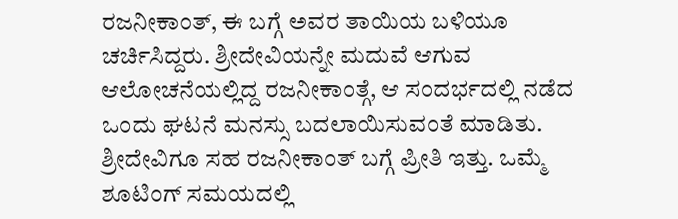ರಜನೀಕಾಂತ್, ಈ ಬಗ್ಗೆ ಅವರ ತಾಯಿಯ ಬಳಿಯೂ ಚರ್ಚಿಸಿದ್ದರು. ಶ್ರೀದೇವಿಯನ್ನೇ ಮದುವೆ ಆಗುವ ಆಲೋಚನೆಯಲ್ಲಿದ್ದ ರಜನೀಕಾಂತ್ಗೆ, ಆ ಸಂದರ್ಭದಲ್ಲಿ ನಡೆದ ಒಂದು ಘಟನೆ ಮನಸ್ಸು ಬದಲಾಯಿಸುವಂತೆ ಮಾಡಿತು. ಶ್ರೀದೇವಿಗೂ ಸಹ ರಜನೀಕಾಂತ್ ಬಗ್ಗೆ ಪ್ರೀತಿ ಇತ್ತು. ಒಮ್ಮೆ ಶೂಟಿಂಗ್ ಸಮಯದಲ್ಲಿ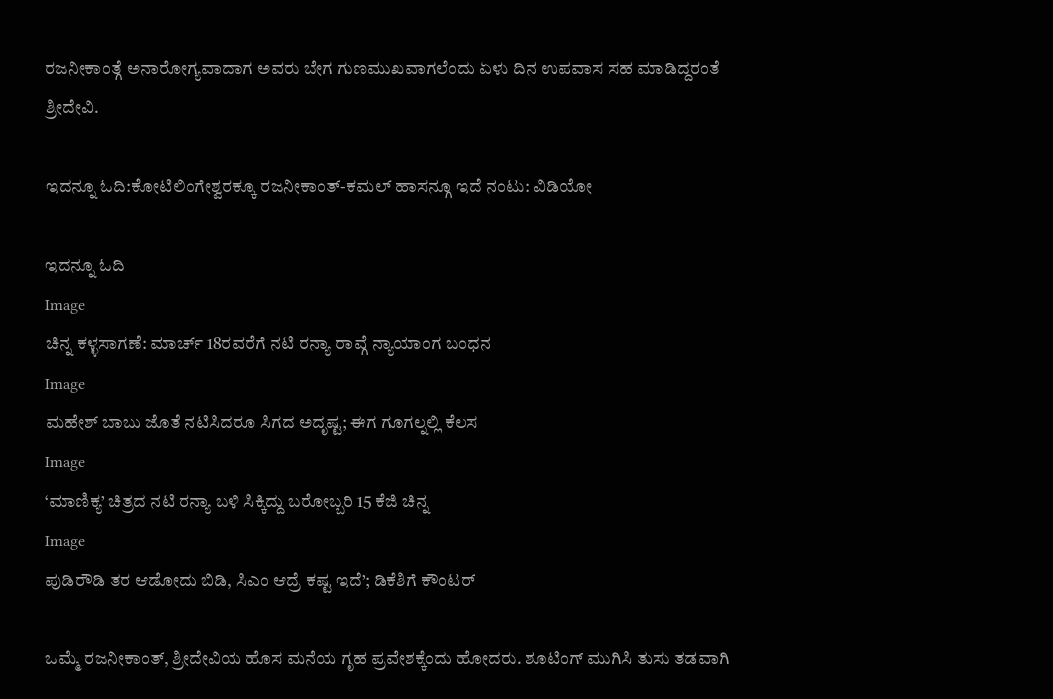ರಜನೀಕಾಂತ್ಗೆ ಅನಾರೋಗ್ಯವಾದಾಗ ಅವರು ಬೇಗ ಗುಣಮುಖವಾಗಲೆಂದು ಏಳು ದಿನ ಉಪವಾಸ ಸಹ ಮಾಡಿದ್ದರಂತೆ ಶ್ರೀದೇವಿ.

ಇದನ್ನೂ ಓದಿ:ಕೋಟಿಲಿಂಗೇಶ್ವರಕ್ಕೂ ರಜನೀಕಾಂತ್-ಕಮಲ್ ಹಾಸನ್ಗೂ ಇದೆ ನಂಟು: ವಿಡಿಯೋ

ಇದನ್ನೂ ಓದಿ
Image
ಚಿನ್ನ ಕಳ್ಳಸಾಗಣೆ: ಮಾರ್ಚ್ 18ರವರೆಗೆ ನಟಿ ರನ್ಯಾ ರಾವ್ಗೆ ನ್ಯಾಯಾಂಗ ಬಂಧನ
Image
ಮಹೇಶ್ ಬಾಬು ಜೊತೆ ನಟಿಸಿದರೂ ಸಿಗದ ಅದೃಷ್ಟ; ಈಗ ಗೂಗಲ್ನಲ್ಲಿ ಕೆಲಸ
Image
‘ಮಾಣಿಕ್ಯ’ ಚಿತ್ರದ ನಟಿ ರನ್ಯಾ ಬಳಿ ಸಿಕ್ಕಿದ್ದು ಬರೋಬ್ಬರಿ 15 ಕೆಜಿ ಚಿನ್ನ
Image
ಪುಡಿರೌಡಿ ತರ ಆಡೋದು ಬಿಡಿ, ಸಿಎಂ ಆದ್ರೆ ಕಷ್ಟ ಇದೆ’; ಡಿಕೆಶಿಗೆ ಕೌಂಟರ್

ಒಮ್ಮೆ ರಜನೀಕಾಂತ್, ಶ್ರೀದೇವಿಯ ಹೊಸ ಮನೆಯ ಗೃಹ ಪ್ರವೇಶಕ್ಕೆಂದು ಹೋದರು. ಶೂಟಿಂಗ್ ಮುಗಿಸಿ ತುಸು ತಡವಾಗಿ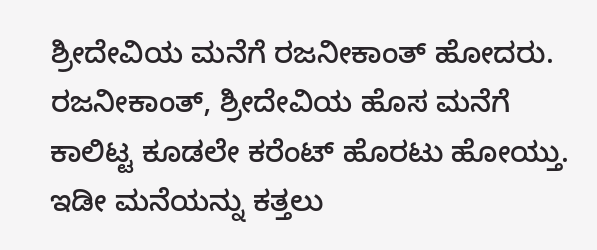ಶ್ರೀದೇವಿಯ ಮನೆಗೆ ರಜನೀಕಾಂತ್ ಹೋದರು. ರಜನೀಕಾಂತ್, ಶ್ರೀದೇವಿಯ ಹೊಸ ಮನೆಗೆ ಕಾಲಿಟ್ಟ ಕೂಡಲೇ ಕರೆಂಟ್ ಹೊರಟು ಹೋಯ್ತು. ಇಡೀ ಮನೆಯನ್ನು ಕತ್ತಲು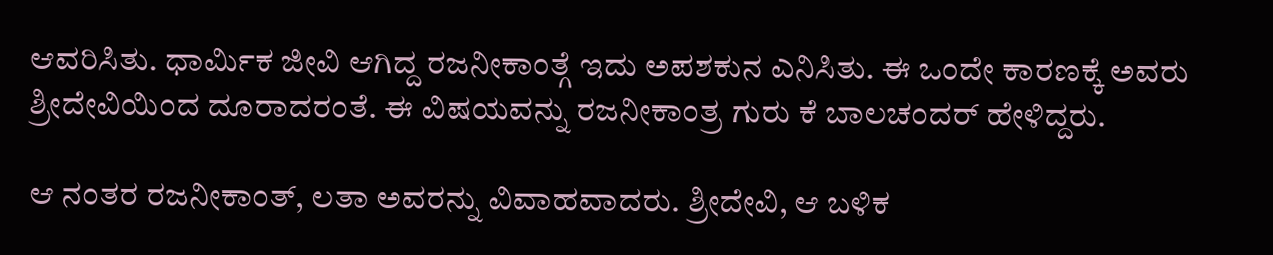ಆವರಿಸಿತು. ಧಾರ್ಮಿಕ ಜೀವಿ ಆಗಿದ್ದ ರಜನೀಕಾಂತ್ಗೆ ಇದು ಅಪಶಕುನ ಎನಿಸಿತು. ಈ ಒಂದೇ ಕಾರಣಕ್ಕೆ ಅವರು ಶ್ರೀದೇವಿಯಿಂದ ದೂರಾದರಂತೆ. ಈ ವಿಷಯವನ್ನು ರಜನೀಕಾಂತ್ರ ಗುರು ಕೆ ಬಾಲಚಂದರ್ ಹೇಳಿದ್ದರು.

ಆ ನಂತರ ರಜನೀಕಾಂತ್, ಲತಾ ಅವರನ್ನು ವಿವಾಹವಾದರು. ಶ್ರೀದೇವಿ, ಆ ಬಳಿಕ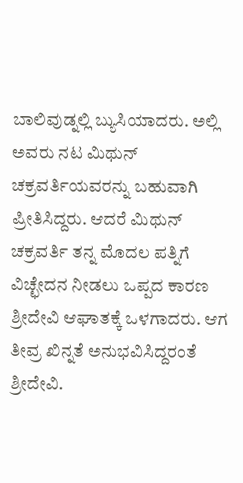ಬಾಲಿವುಡ್ನಲ್ಲಿ ಬ್ಯುಸಿಯಾದರು. ಅಲ್ಲಿ ಅವರು ನಟ ಮಿಥುನ್ ಚಕ್ರವರ್ತಿಯವರನ್ನು ಬಹುವಾಗಿ ಪ್ರೀತಿಸಿದ್ದರು. ಆದರೆ ಮಿಥುನ್ ಚಕ್ರವರ್ತಿ ತನ್ನ ಮೊದಲ ಪತ್ನಿಗೆ ವಿಚ್ಛೇದನ ನೀಡಲು ಒಪ್ಪದ ಕಾರಣ ಶ್ರೀದೇವಿ ಆಘಾತಕ್ಕೆ ಒಳಗಾದರು. ಆಗ ತೀವ್ರ ಖಿನ್ನತೆ ಅನುಭವಿಸಿದ್ದರಂತೆ ಶ್ರೀದೇವಿ.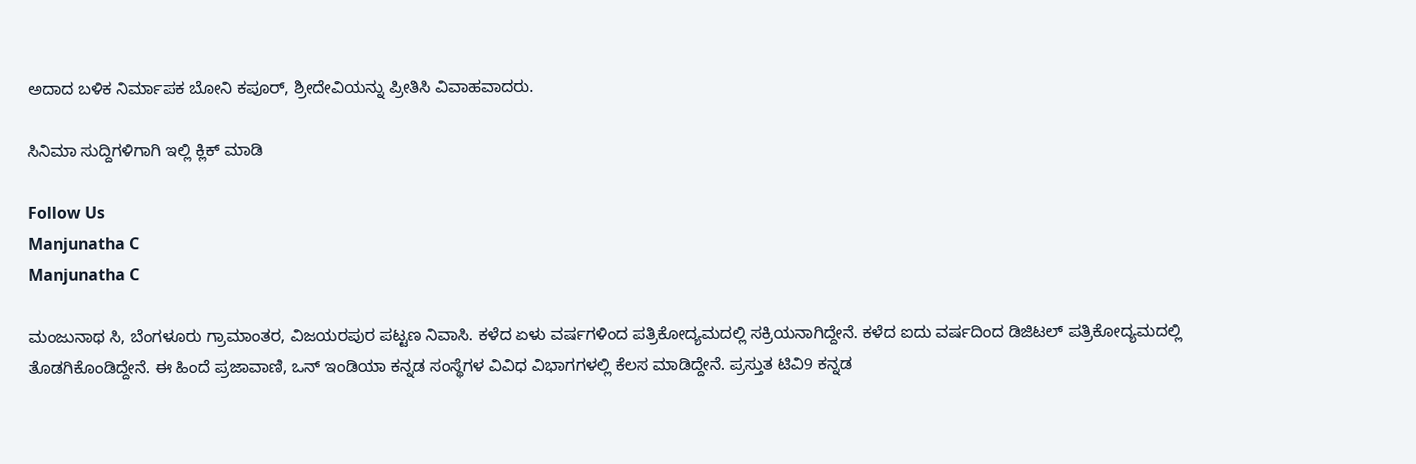ಅದಾದ ಬಳಿಕ ನಿರ್ಮಾಪಕ ಬೋನಿ ಕಪೂರ್, ಶ್ರೀದೇವಿಯನ್ನು ಪ್ರೀತಿಸಿ ವಿವಾಹವಾದರು.

ಸಿನಿಮಾ ಸುದ್ದಿಗಳಿಗಾಗಿ ಇಲ್ಲಿ ಕ್ಲಿಕ್ ಮಾಡಿ

Follow Us
Manjunatha C
Manjunatha C

ಮಂಜುನಾಥ ಸಿ, ಬೆಂಗಳೂರು ಗ್ರಾಮಾಂತರ, ವಿಜಯರಪುರ ಪಟ್ಟಣ ನಿವಾಸಿ. ಕಳೆದ ಏಳು ವರ್ಷಗಳಿಂದ ಪತ್ರಿಕೋದ್ಯಮದಲ್ಲಿ ಸಕ್ರಿಯನಾಗಿದ್ದೇನೆ. ಕಳೆದ ಐದು ವರ್ಷದಿಂದ ಡಿಜಿಟಲ್ ಪತ್ರಿಕೋದ್ಯಮದಲ್ಲಿ ತೊಡಗಿಕೊಂಡಿದ್ದೇನೆ. ಈ ಹಿಂದೆ ಪ್ರಜಾವಾಣಿ, ಒನ್ ಇಂಡಿಯಾ ಕನ್ನಡ ಸಂಸ್ಥೆಗಳ ವಿವಿಧ ವಿಭಾಗಗಳಲ್ಲಿ ಕೆಲಸ ಮಾಡಿದ್ದೇನೆ. ಪ್ರಸ್ತುತ ಟಿವಿ9 ಕನ್ನಡ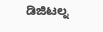ಡಿಜಿಟಲ್ನ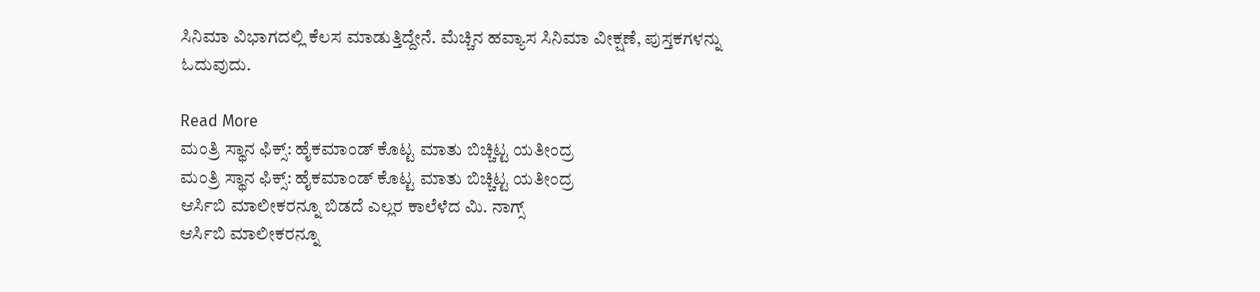ಸಿನಿಮಾ ವಿಭಾಗದಲ್ಲಿ ಕೆಲಸ ಮಾಡುತ್ತಿದ್ದೇನೆ. ಮೆಚ್ಚಿನ ಹವ್ಯಾಸ ಸಿನಿಮಾ ವೀಕ್ಷಣೆ, ಪುಸ್ತಕಗಳನ್ನು ಓದುವುದು.

Read More
ಮಂತ್ರಿ ಸ್ಥಾನ ಫಿಕ್ಸ್: ಹೈಕಮಾಂಡ್ ಕೊಟ್ಟ ಮಾತು ಬಿಚ್ಚಿಟ್ಟ ಯತೀಂದ್ರ
ಮಂತ್ರಿ ಸ್ಥಾನ ಫಿಕ್ಸ್: ಹೈಕಮಾಂಡ್ ಕೊಟ್ಟ ಮಾತು ಬಿಚ್ಚಿಟ್ಟ ಯತೀಂದ್ರ
ಆರ್ಸಿಬಿ ಮಾಲೀಕರನ್ನೂ ಬಿಡದೆ ಎಲ್ಲರ ಕಾಲೆಳೆದ ಮಿ. ನಾಗ್ಸ್
ಆರ್ಸಿಬಿ ಮಾಲೀಕರನ್ನೂ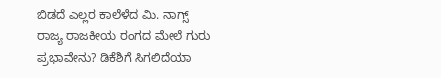ಬಿಡದೆ ಎಲ್ಲರ ಕಾಲೆಳೆದ ಮಿ. ನಾಗ್ಸ್
ರಾಜ್ಯ ರಾಜಕೀಯ ರಂಗದ ಮೇಲೆ ಗುರು ಪ್ರಭಾವೇನು? ಡಿಕೆಶಿಗೆ ಸಿಗಲಿದೆಯಾ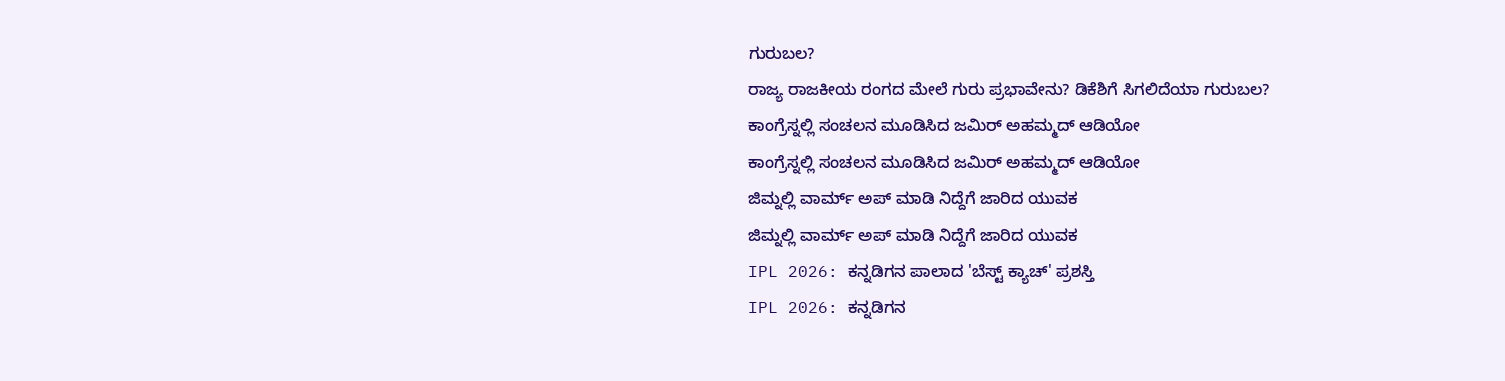ಗುರುಬಲ?
ರಾಜ್ಯ ರಾಜಕೀಯ ರಂಗದ ಮೇಲೆ ಗುರು ಪ್ರಭಾವೇನು? ಡಿಕೆಶಿಗೆ ಸಿಗಲಿದೆಯಾ ಗುರುಬಲ?
ಕಾಂಗ್ರೆಸ್ನಲ್ಲಿ ಸಂಚಲನ ಮೂಡಿಸಿದ ಜಮಿರ್ ಅಹಮ್ಮದ್ ಆಡಿಯೋ
ಕಾಂಗ್ರೆಸ್ನಲ್ಲಿ ಸಂಚಲನ ಮೂಡಿಸಿದ ಜಮಿರ್ ಅಹಮ್ಮದ್ ಆಡಿಯೋ
ಜಿಮ್ನಲ್ಲಿ ವಾರ್ಮ್ ಅಪ್ ಮಾಡಿ ನಿದ್ದೆಗೆ ಜಾರಿದ ಯುವಕ
ಜಿಮ್ನಲ್ಲಿ ವಾರ್ಮ್ ಅಪ್ ಮಾಡಿ ನಿದ್ದೆಗೆ ಜಾರಿದ ಯುವಕ
IPL 2026: ಕನ್ನಡಿಗನ ಪಾಲಾದ 'ಬೆಸ್ಟ್ ಕ್ಯಾಚ್' ಪ್ರಶಸ್ತಿ
IPL 2026: ಕನ್ನಡಿಗನ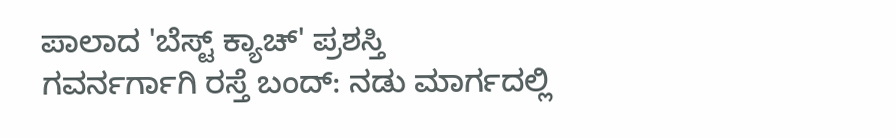ಪಾಲಾದ 'ಬೆಸ್ಟ್ ಕ್ಯಾಚ್' ಪ್ರಶಸ್ತಿ
ಗವರ್ನರ್ಗಾಗಿ ರಸ್ತೆ ಬಂದ್: ನಡು ಮಾರ್ಗದಲ್ಲಿ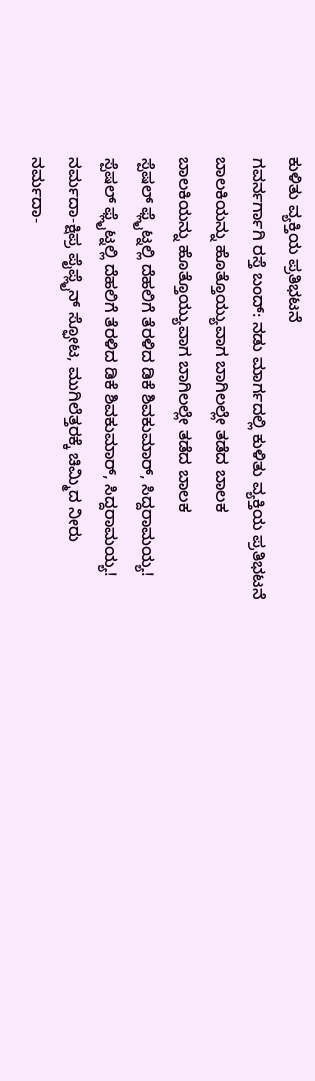ಕುಳಿತು ವ್ಯಕ್ತಿಯ ಪ್ರತಿಭಟನೆ
ಗವರ್ನರ್ಗಾಗಿ ರಸ್ತೆ ಬಂದ್: ನಡು ಮಾರ್ಗದಲ್ಲಿ ಕುಳಿತು ವ್ಯಕ್ತಿಯ ಪ್ರತಿಭಟನೆ
ಬಾಲಕಿಯನ್ನು ಹೊತ್ತೊಯ್ಯುವಾಗ ಬಾಗಿಲಲ್ಲೇ ತಡೆದ ಬಾಲಕ
ಬಾಲಕಿಯನ್ನು ಹೊತ್ತೊಯ್ಯುವಾಗ ಬಾಗಿಲಲ್ಲೇ ತಡೆದ ಬಾಲಕ
ಸ್ಪೆಷಲ್ ಫ್ಲೈಟ್ನಲ್ಲಿ ದೆಹಲಿಗೆ ತೆರಳಿದ ಡಿಕೆ ಶಿವಕುಮಾರ್, ಸಿದ್ದರಾಮಯ್ಯ!
ಸ್ಪೆಷಲ್ ಫ್ಲೈಟ್ನಲ್ಲಿ ದೆಹಲಿಗೆ ತೆರಳಿದ ಡಿಕೆ ಶಿವಕುಮಾರ್, ಸಿದ್ದರಾಮಯ್ಯ!
ನರ್ಮದಾ-ಕ್ಷಿಪ್ರ ಪೈಪ್ಲೈನ್ ಸ್ಫೋಟ, ಮುಗಿಲೆತ್ತರಕ್ಕೆ ಚಿಮ್ಮಿದ ನೀರು
ನರ್ಮದಾ-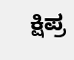ಕ್ಷಿಪ್ರ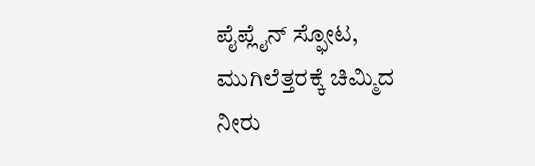ಪೈಪ್ಲೈನ್ ಸ್ಫೋಟ, ಮುಗಿಲೆತ್ತರಕ್ಕೆ ಚಿಮ್ಮಿದ ನೀರು